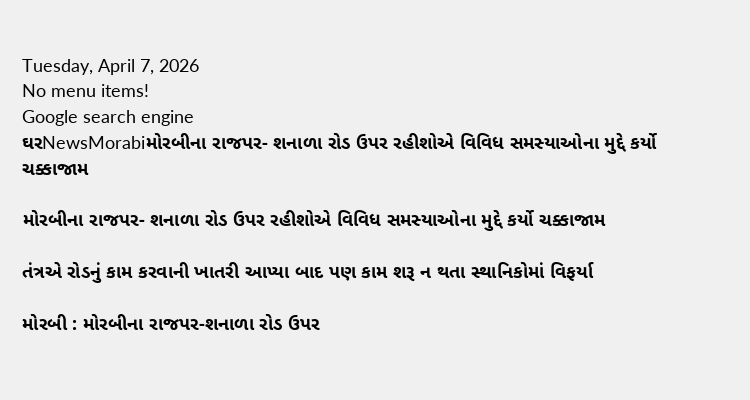Tuesday, April 7, 2026
No menu items!
Google search engine
ઘરNewsMorabiમોરબીના રાજપર- શનાળા રોડ ઉપર રહીશોએ વિવિધ સમસ્યાઓના મુદ્દે કર્યો ચક્કાજામ

મોરબીના રાજપર- શનાળા રોડ ઉપર રહીશોએ વિવિધ સમસ્યાઓના મુદ્દે કર્યો ચક્કાજામ

તંત્રએ રોડનું કામ કરવાની ખાતરી આપ્યા બાદ પણ કામ શરૂ ન થતા સ્થાનિકોમાં વિફર્યા

મોરબી : મોરબીના રાજપર-શનાળા રોડ ઉપર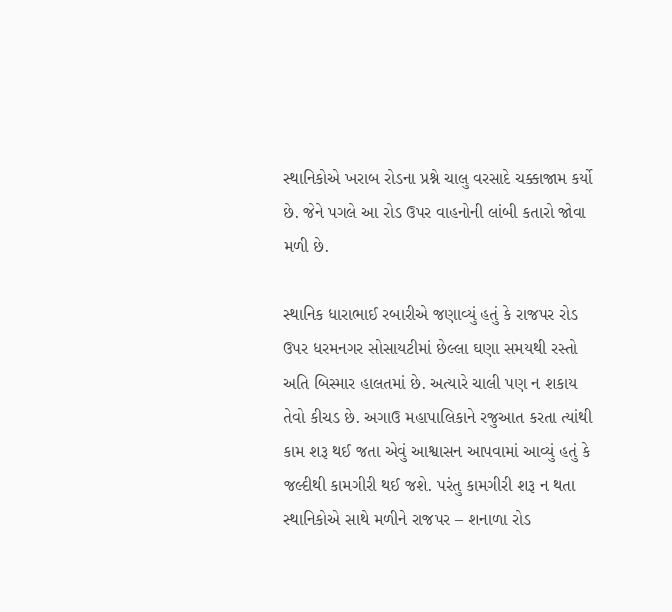સ્થાનિકોએ ખરાબ રોડના પ્રશ્ને ચાલુ વરસાદે ચક્કાજામ કર્યો છે. જેને પગલે આ રોડ ઉપર વાહનોની લાંબી કતારો જોવા મળી છે.

સ્થાનિક ધારાભાઈ રબારીએ જણાવ્યું હતું કે રાજપર રોડ ઉપર ધરમનગર સોસાયટીમાં છેલ્લા ઘણા સમયથી રસ્તો અતિ બિસ્માર હાલતમાં છે. અત્યારે ચાલી પણ ન શકાય તેવો કીચડ છે. અગાઉ મહાપાલિકાને રજુઆત કરતા ત્યાંથી કામ શરૂ થઈ જતા એવું આશ્વાસન આપવામાં આવ્યું હતું કે જલ્દીથી કામગીરી થઈ જશે. પરંતુ કામગીરી શરૂ ન થતા સ્થાનિકોએ સાથે મળીને રાજપર – શનાળા રોડ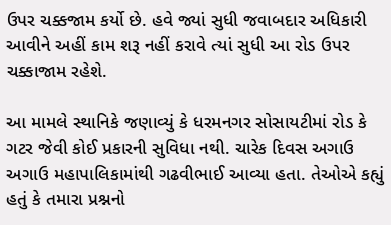ઉપર ચક્કજામ કર્યો છે. હવે જ્યાં સુધી જવાબદાર અધિકારી આવીને અહીં કામ શરૂ નહીં કરાવે ત્યાં સુધી આ રોડ ઉપર ચક્કાજામ રહેશે.

આ મામલે સ્થાનિકે જણાવ્યું કે ધરમનગર સોસાયટીમાં રોડ કે ગટર જેવી કોઈ પ્રકારની સુવિધા નથી. ચારેક દિવસ અગાઉ અગાઉ મહાપાલિકામાંથી ગઢવીભાઈ આવ્યા હતા. તેઓએ કહ્યું હતું કે તમારા પ્રશ્નનો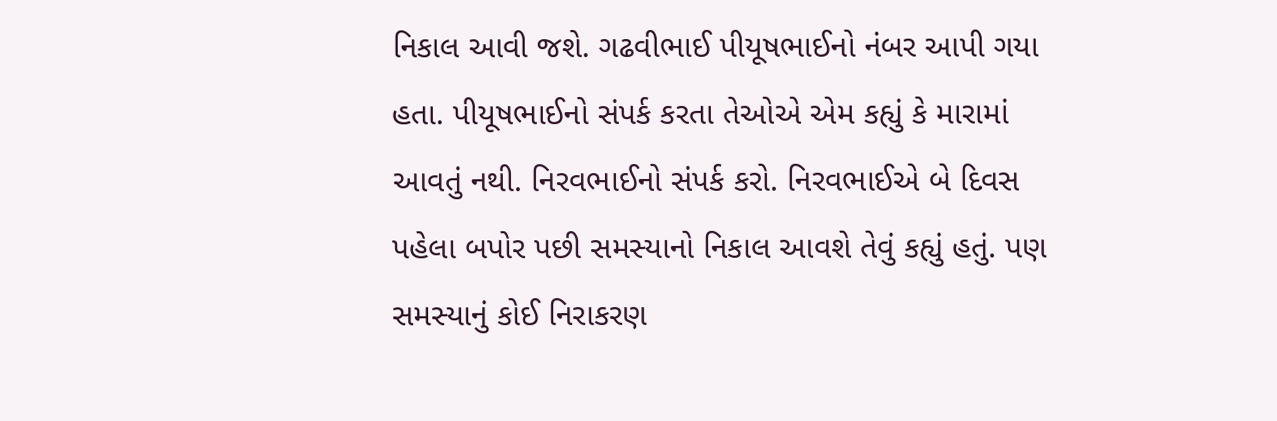નિકાલ આવી જશે. ગઢવીભાઈ પીયૂષભાઈનો નંબર આપી ગયા હતા. પીયૂષભાઈનો સંપર્ક કરતા તેઓએ એમ કહ્યું કે મારામાં આવતું નથી. નિરવભાઈનો સંપર્ક કરો. નિરવભાઈએ બે દિવસ પહેલા બપોર પછી સમસ્યાનો નિકાલ આવશે તેવું કહ્યું હતું. પણ સમસ્યાનું કોઈ નિરાકરણ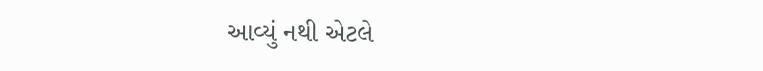આવ્યું નથી એટલે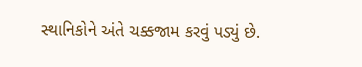સ્થાનિકોને અંતે ચક્કજામ કરવું પડ્યું છે.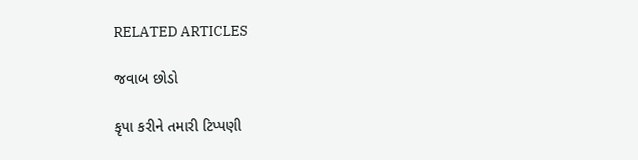RELATED ARTICLES

જવાબ છોડો

કૃપા કરીને તમારી ટિપ્પણી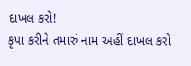દાખલ કરો!
કૃપા કરીને તમારું નામ અહીં દાખલ કરો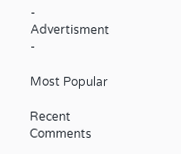- Advertisment -

Most Popular

Recent Comments